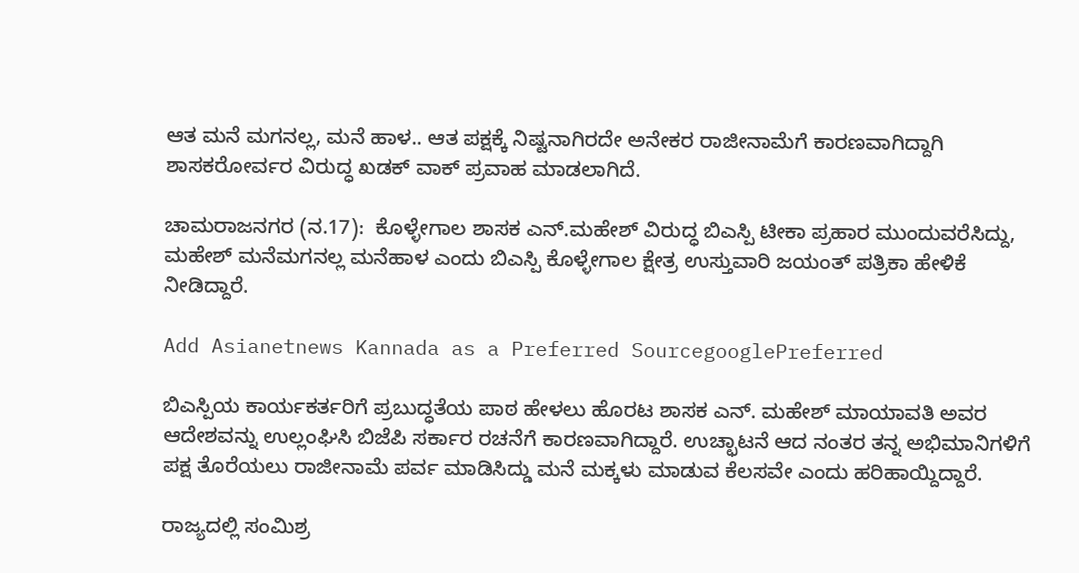ಆತ ಮನೆ ಮಗನಲ್ಲ, ಮನೆ ಹಾಳ.. ಆತ ಪಕ್ಷಕ್ಕೆ ನಿಷ್ಟನಾಗಿರದೇ ಅನೇಕರ ರಾಜೀನಾಮೆಗೆ ಕಾರಣವಾಗಿದ್ದಾಗಿ ಶಾಸಕರೋರ್ವರ ವಿರುದ್ಧ ಖಡಕ್ ವಾಕ್ ಪ್ರವಾಹ ಮಾಡಲಾಗಿದೆ.

ಚಾಮರಾಜನಗರ (ನ.17):  ಕೊಳ್ಳೇಗಾಲ ಶಾಸಕ ಎನ್‌.ಮಹೇಶ್‌ ವಿರುದ್ಧ ಬಿಎಸ್ಪಿ ಟೀಕಾ ಪ್ರಹಾರ ಮುಂದುವರೆಸಿದ್ದು, ಮಹೇಶ್‌ ಮನೆಮಗನಲ್ಲ ಮನೆಹಾಳ ಎಂದು ಬಿಎಸ್ಪಿ ಕೊಳ್ಳೇಗಾಲ ಕ್ಷೇತ್ರ ಉಸ್ತುವಾರಿ ಜಯಂತ್‌ ಪತ್ರಿಕಾ ಹೇಳಿಕೆ ನೀಡಿದ್ದಾರೆ.

Add Asianetnews Kannada as a Preferred SourcegooglePreferred

ಬಿಎಸ್ಪಿಯ ಕಾರ್ಯಕರ್ತರಿಗೆ ಪ್ರಬುದ್ಧತೆಯ ಪಾಠ ಹೇಳಲು ಹೊರಟ ಶಾಸಕ ಎನ್‌. ಮಹೇಶ್‌ ಮಾಯಾವತಿ ಅವರ ಆದೇಶವನ್ನು ಉಲ್ಲಂಘಿಸಿ ಬಿಜೆಪಿ ಸರ್ಕಾರ ರಚನೆಗೆ ಕಾರಣವಾಗಿದ್ದಾರೆ. ಉಚ್ಛಾಟನೆ ಆದ ನಂತರ ತನ್ನ ಅಭಿಮಾನಿಗಳಿಗೆ ಪಕ್ಷ ತೊರೆಯಲು ರಾಜೀನಾಮೆ ಪರ್ವ ಮಾಡಿಸಿದ್ಡು ಮನೆ ಮಕ್ಕಳು ಮಾಡುವ ಕೆಲಸವೇ ಎಂದು ಹರಿಹಾಯ್ದಿದ್ದಾರೆ.

ರಾಜ್ಯದಲ್ಲಿ ಸಂಮಿಶ್ರ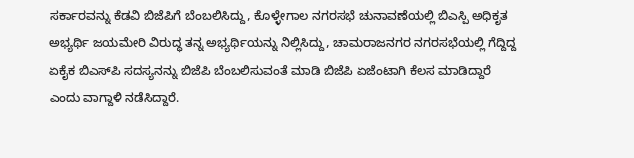ಸರ್ಕಾರವನ್ನು ಕೆಡವಿ ಬಿಜೆಪಿಗೆ ಬೆಂಬಲಿಸಿದ್ದು, ಕೊಳ್ಳೇಗಾಲ ನಗರಸಭೆ ಚುನಾವಣೆಯಲ್ಲಿ ಬಿಎಸ್ಪಿ ಅಧಿಕೃತ ಅಭ್ಯರ್ಥಿ ಜಯಮೇರಿ ವಿರುದ್ಧ ತನ್ನ ಅಭ್ಯರ್ಥಿಯನ್ನು ನಿಲ್ಲಿಸಿದ್ದು, ಚಾಮರಾಜನಗರ ನಗರಸಭೆಯಲ್ಲಿ ಗೆದ್ದಿದ್ದ ಏಕೈಕ ಬಿಎಸ್‌ಪಿ ಸದಸ್ಯನನ್ನು ಬಿಜೆಪಿ ಬೆಂಬಲಿಸುವಂತೆ ಮಾಡಿ ಬಿಜೆಪಿ ಏಜೆಂಟಾಗಿ ಕೆಲಸ ಮಾಡಿದ್ದಾರೆ ಎಂದು ವಾಗ್ದಾಳಿ ನಡೆಸಿದ್ದಾರೆ.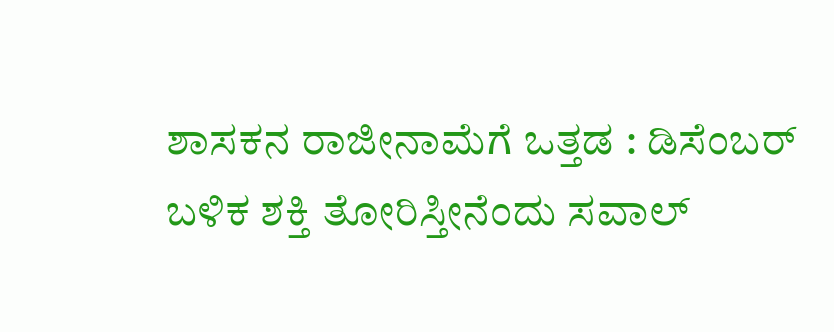ಶಾಸಕನ ರಾಜೀನಾಮೆಗೆ ಒತ್ತಡ : ಡಿಸೆಂಬರ್ ಬಳಿಕ ಶಕ್ತಿ ತೋರಿಸ್ತೀನೆಂದು ಸವಾಲ್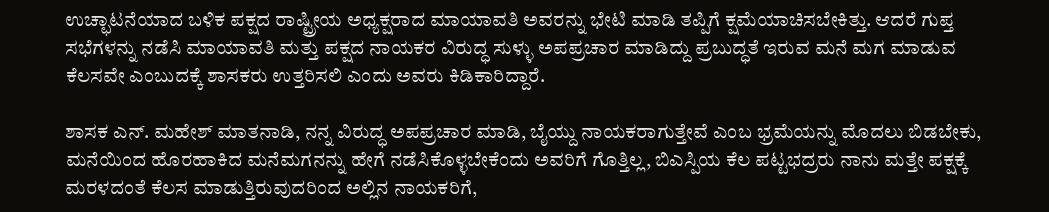ಉಚ್ಛಾಟನೆಯಾದ ಬಳಿಕ ಪಕ್ಷದ ರಾಷ್ಟ್ರೀಯ ಅಧ್ಯಕ್ಷರಾದ ಮಾಯಾವತಿ ಅವರನ್ನು ಭೇಟಿ ಮಾಡಿ ತಪ್ಪಿಗೆ ಕ್ಷಮೆಯಾಚಿಸಬೇಕಿತ್ತು. ಆದರೆ ಗುಪ್ತ ಸಭೆಗಳನ್ನು ನಡೆಸಿ ಮಾಯಾವತಿ ಮತ್ತು ಪಕ್ಷದ ನಾಯಕರ ವಿರುದ್ಧ ಸುಳ್ಳು ಅಪಪ್ರಚಾರ ಮಾಡಿದ್ದು ಪ್ರಬುದ್ಧತೆ ಇರುವ ಮನೆ ಮಗ ಮಾಡುವ ಕೆಲಸವೇ ಎಂಬುದಕ್ಕೆ ಶಾಸಕರು ಉತ್ತರಿಸಲಿ ಎಂದು ಅವರು ಕಿಡಿಕಾರಿದ್ದಾರೆ.

ಶಾಸಕ ಎನ್‌. ಮಹೇಶ್‌ ಮಾತನಾಡಿ, ನನ್ನ ವಿರುದ್ಧ ಅಪಪ್ರಚಾರ ಮಾಡಿ, ಬೈಯ್ದು ನಾಯಕರಾಗುತ್ತೇವೆ ಎಂಬ ಭ್ರಮೆಯನ್ನು ಮೊದಲು ಬಿಡಬೇಕು, ಮನೆಯಿಂದ ಹೊರಹಾಕಿದ ಮನೆಮಗನನ್ನು ಹೇಗೆ ನಡೆಸಿಕೊಳ್ಳಬೇಕೆಂದು ಅವರಿಗೆ ಗೊತ್ತಿಲ್ಲ, ಬಿಎಸ್ಪಿಯ ಕೆಲ ಪಟ್ಟಭದ್ರರು ನಾನು ಮತ್ತೇ ಪಕ್ಷಕ್ಕೆ ಮರಳದಂತೆ ಕೆಲಸ ಮಾಡುತ್ತಿರುವುದರಿಂದ ಅಲ್ಲಿನ ನಾಯಕರಿಗೆ,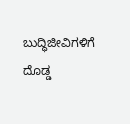ಬುದ್ಧಿಜೀವಿಗಳಿಗೆ ದೊಡ್ಡ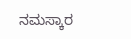ನಮಸ್ಕಾರ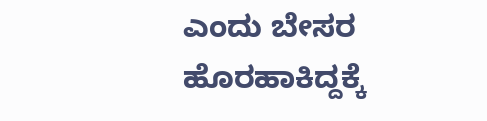ಎಂದು ಬೇಸರ ಹೊರಹಾಕಿದ್ದಕ್ಕೆ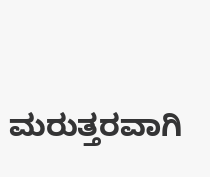ಮರುತ್ತರವಾಗಿ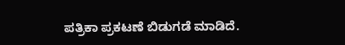ಪತ್ರಿಕಾ ಪ್ರಕಟಣೆ ಬಿಡುಗಡೆ ಮಾಡಿದೆ.